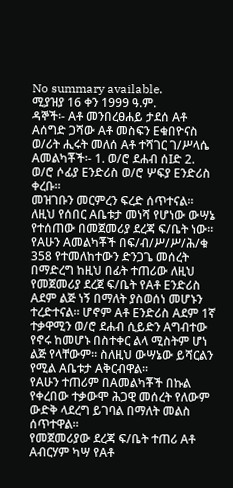No summary available.
ሚያዝያ 16 ቀን 1999 ዓ.ም.
ዳኞች፡- Aቶ መንበረፀሐይ ታደሰ Aቶ Aሰግድ ጋሻው Aቶ መስፍን Eቁበዮናስ ወ/ሪት ሒሩት መለሰ Aቶ ተሻገር ገ/ሥላሴ Aመልካቾች፡- 1. ወ/ሮ ደሐብ ሰIድ 2. ወ/ሮ ሶፊያ Eንድሪስ ወ/ሮ ሦፍያ Eንድሪስ ቀረቡ።
መዝገቡን መርምረን ፍረድ ሰጥተናል።
ለዚህ የሰበር Aቤቱታ መነሻ የሆነው ውሣኔ የተሰጠው በመጀመሪያ ደረጃ ፍ/ቤት ነው።
የAሁን Aመልካቾች በፍ/ብ/ሥ/ሥ/ሕ/ቁ 358 የተመለከተውን ድንጋጌ መሰረት በማድረግ ከዚህ በፊት ተጠሪው ለዚህ የመጀመሪያ ደረጀ ፍ/ቤት የAቶ Eንድሪስ Aደም ልጅ ነኝ በማለት ያስወሰነ መሆኑን ተረድተናል። ሆኖም Aቶ Eንድሪስ Aደም 1ኛ ተቃዋሚን ወ/ሮ ደሐብ ሲይድን Aግብተው የኖሩ ከመሆኑ በስተቀር ልላ ሚስትም ሆነ ልጅ የላቸውም። ስለዚህ ውሣኔው ይሻርልን የሚል Aቤቱታ Aቅርብዋል።
የAሁን ተጠሪም በAመልካቾች በኩል የቀረበው ተቃውሞ ሕጋዊ መሰረት የለውም ውድቅ ላደረግ ይገባል በማለት መልስ ሰጥተዋል።
የመጀመሪያው ደረጃ ፍ/ቤት ተጠሪ Aቶ Aብርሃም ካሣ የAቶ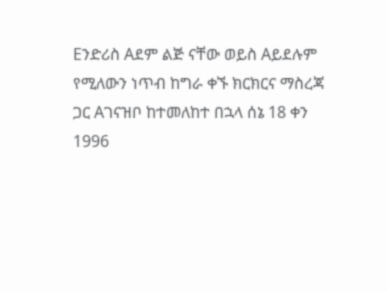Eንድሪስ Aደም ልጅ ናቸው ወይስ Aይደሉም የሚለውን ነጥብ ከግራ ቀኙ ክርክርና ማስረጃ ጋር Aገናዝቦ ከተመለከተ በኋላ ሰኔ 18 ቀን 1996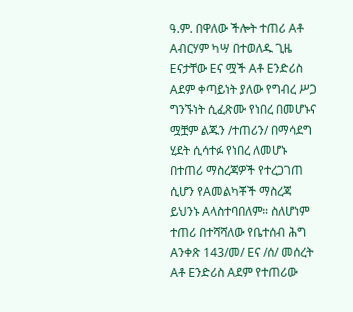ዓ.ም. በዋለው ችሎት ተጠሪ Aቶ Aብርሃም ካሣ በተወለዱ ጊዜ Eናታቸው Eና ሟች Aቶ Eንድሪስ Aደም ቀጣይነት ያለው የግብረ ሥጋ ግንኙነት ሲፈጽሙ የነበረ በመሆኑና ሟቿም ልጁን /ተጠሪን/ በማሳደግ ሂደት ሲሳተፉ የነበረ ለመሆኑ በተጠሪ ማስረጃዎች የተረጋገጠ ሲሆን የAመልካቾች ማስረጃ ይህንኑ Aላስተባበለም። ስለሆነም ተጠሪ በተሻሻለው የቤተሰብ ሕግ Aንቀጽ 143/መ/ Eና /ሰ/ መሰረት Aቶ Eንድሪስ Aደም የተጠሪው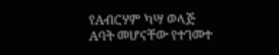የAብርሃም ካሣ ወላጅ Aባት መሆናቸው የተገመተ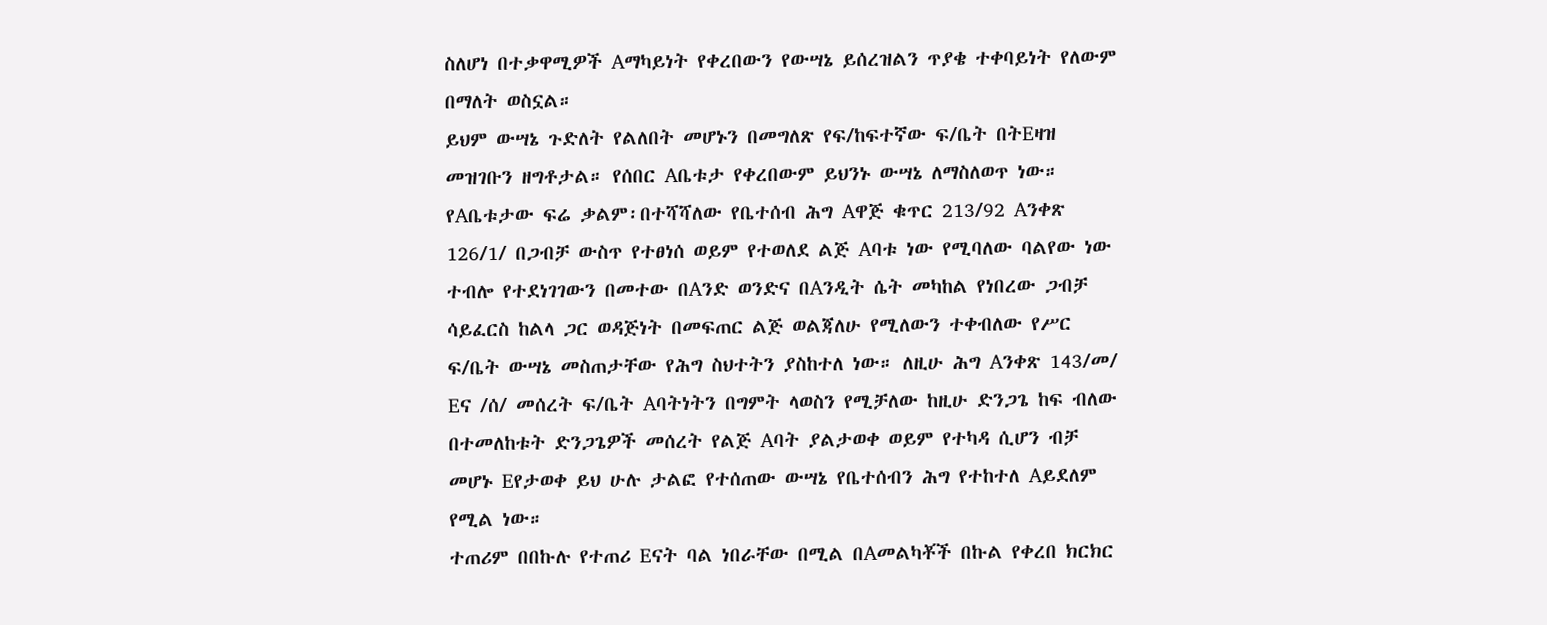ስለሆነ በተቃዋሚዎች Aማካይነት የቀረበውን የውሣኔ ይሰረዝልን ጥያቄ ተቀባይነት የለውም በማለት ወስኗል።
ይህም ውሣኔ ጉድለት የልለበት መሆኑን በመግለጽ የፍ/ከፍተኛው ፍ/ቤት በትEዛዝ መዝገቡን ዘግቶታል። የሰበር Aቤቱታ የቀረበውም ይህንኑ ውሣኔ ለማስለወጥ ነው። የAቤቱታው ፍሬ ቃልም፡በተሻሻለው የቤተሰብ ሕግ Aዋጅ ቁጥር 213/92 Aንቀጽ 126/1/ በጋብቻ ውስጥ የተፀነሰ ወይም የተወለደ ልጅ Aባቱ ነው የሚባለው ባልየው ነው ተብሎ የተደነገገውን በመተው በAንድ ወንድና በAንዲት ሴት መካከል የነበረው ጋብቻ ሳይፈርስ ከልላ ጋር ወዳጅነት በመፍጠር ልጅ ወልጃለሁ የሚለውን ተቀብለው የሥር ፍ/ቤት ውሣኔ መስጠታቸው የሕግ ስህተትን ያስከተለ ነው። ለዚሁ ሕግ Aንቀጽ 143/መ/ Eና /ሰ/ መሰረት ፍ/ቤት Aባትነትን በግምት ላወስን የሚቻለው ከዚሁ ድንጋጌ ከፍ ብለው በተመለከቱት ድንጋጌዎች መሰረት የልጅ Aባት ያልታወቀ ወይም የተካዳ ሲሆን ብቻ መሆኑ Eየታወቀ ይህ ሁሉ ታልፎ የተሰጠው ውሣኔ የቤተሰብን ሕግ የተከተለ Aይደለም የሚል ነው።
ተጠሪም በበኩሉ የተጠሪ Eናት ባል ነበራቸው በሚል በAመልካቾች በኩል የቀረበ ክርክር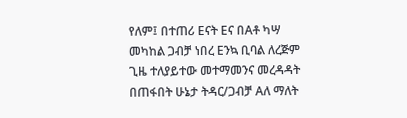የለም፤ በተጠሪ Eናት Eና በAቶ ካሣ መካከል ጋብቻ ነበረ Eንኳ ቢባል ለረጅም ጊዜ ተለያይተው መተማመንና መረዳዳት በጠፋበት ሁኔታ ትዳር/ጋብቻ Aለ ማለት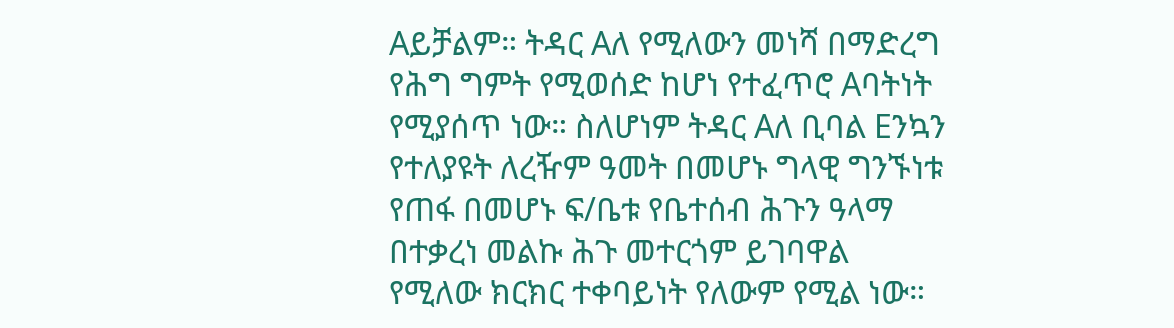Aይቻልም። ትዳር Aለ የሚለውን መነሻ በማድረግ የሕግ ግምት የሚወሰድ ከሆነ የተፈጥሮ Aባትነት የሚያሰጥ ነው። ስለሆነም ትዳር Aለ ቢባል Eንኳን የተለያዩት ለረዥም ዓመት በመሆኑ ግላዊ ግንኙነቱ የጠፋ በመሆኑ ፍ/ቤቱ የቤተሰብ ሕጉን ዓላማ በተቃረነ መልኩ ሕጉ መተርጎም ይገባዋል የሚለው ክርክር ተቀባይነት የለውም የሚል ነው።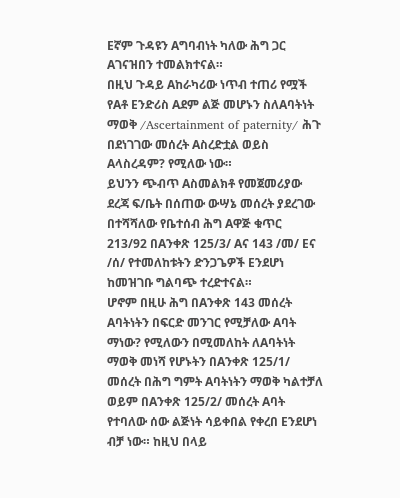Eኛም ጉዳዩን Aግባብነት ካለው ሕግ ጋር Aገናዝበን ተመልክተናል።
በዚህ ጉዳይ Aከራካሪው ነጥብ ተጠሪ የሟች የAቶ Eንድሪስ Aደም ልጅ መሆኑን ስለAባትነት ማወቅ /Ascertainment of paternity/ ሕጉ በደነገገው መሰረት Aስረድቷል ወይስ Aላስረዳም? የሚለው ነው።
ይህንን ጭብጥ Aስመልክቶ የመጀመሪያው ደረጃ ፍ/ቤት በሰጠው ውሣኔ መሰረት ያደረገው በተሻሻለው የቤተሰብ ሕግ Aዋጅ ቁጥር 213/92 በAንቀጽ 125/3/ Aና 143 /መ/ Eና /ሰ/ የተመለከቱትን ድንጋጌዎች Eንደሆነ ከመዝገቡ ግልባጭ ተረድተናል።
ሆኖም በዚሁ ሕግ በAንቀጽ 143 መሰረት Aባትነትን በፍርድ መንገር የሚቻለው Aባት ማነው? የሚለውን በሚመለከት ለAባትነት ማወቅ መነሻ የሆኑትን በAንቀጽ 125/1/ መሰረት በሕግ ግምት Aባትነትን ማወቅ ካልተቻለ ወይም በAንቀጽ 125/2/ መሰረት Aባት የተባለው ሰው ልጅነት ሳይቀበል የቀረበ Eንደሆነ ብቻ ነው። ከዚህ በላይ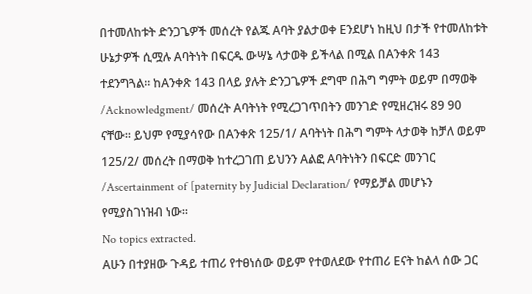በተመለከቱት ድንጋጌዎች መሰረት የልጁ Aባት ያልታወቀ Eንደሆነ ከዚህ በታች የተመለከቱት ሁኔታዎች ሲሟሉ Aባትነት በፍርዱ ውሣኔ ላታወቅ ይችላል በሚል በAንቀጽ 143 ተደንግጓል። ከAንቀጽ 143 በላይ ያሉት ድንጋጌዎች ደግሞ በሕግ ግምት ወይም በማወቅ /Acknowledgment/ መሰረት Aባትነት የሚረጋገጥበትን መንገድ የሚዘረዝሩ 89 90 ናቸው። ይህም የሚያሳየው በAንቀጽ 125/1/ Aባትነት በሕግ ግምት ላታወቅ ከቻለ ወይም 125/2/ መሰረት በማወቅ ከተረጋገጠ ይህንን Aልፎ Aባትነትን በፍርድ መንገር /Ascertainment of [paternity by Judicial Declaration/ የማይቻል መሆኑን የሚያስገነዝብ ነው።
No topics extracted.
Aሁን በተያዘው ጉዳይ ተጠሪ የተፀነሰው ወይም የተወለደው የተጠሪ Eናት ከልላ ሰው ጋር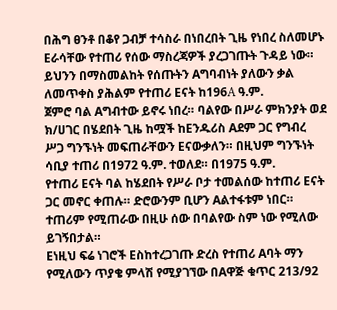በሕግ ፀንቶ በቆየ ጋብቻ ተሳስራ በነበረበት ጊዜ የነበረ ስለመሆኑ Eራሳቸው የተጠሪ የሰው ማስረጃዎች ያረጋገጡት ጉዳይ ነው። ይህንን በማስመልከት የሰጡትን Aግባብነት ያለውን ቃል ለመጥቀስ ያሕልም የተጠሪ Eናት ከ196A ዓ.ም.
ጀምሮ ባል Aግብተው ይኖሩ ነበረ። ባልየው በሥራ ምክንያት ወደ ክ/ሀገር በሄደበት ጊዜ ከሟች ከEንዱሪስ Aደም ጋር የግብረ ሥጋ ግንኙነት መፍጠራቸውን Eናውቃለን። በዚህም ግንኙነት ሳቢያ ተጠሪ በ1972 ዓ.ም. ተወለደ። በ1975 ዓ.ም.
የተጠሪ Eናት ባል ከሄደበት የሥራ ቦታ ተመልሰው ከተጠሪ Eናት ጋር መኖር ቀጠሉ። ድሮውንም ቢሆን Aልተፋቱም ነበር። ተጠሪም የሚጠራው በዚሁ ሰው በባልየው ስም ነው የሚለው ይገኝበታል።
Eነዚህ ፍሬ ነገሮች Eስከተረጋገጡ ድረስ የተጠሪ Aባት ማን የሚለውን ጥያቄ ምላሽ የሚያገኘው በAዋጅ ቁጥር 213/92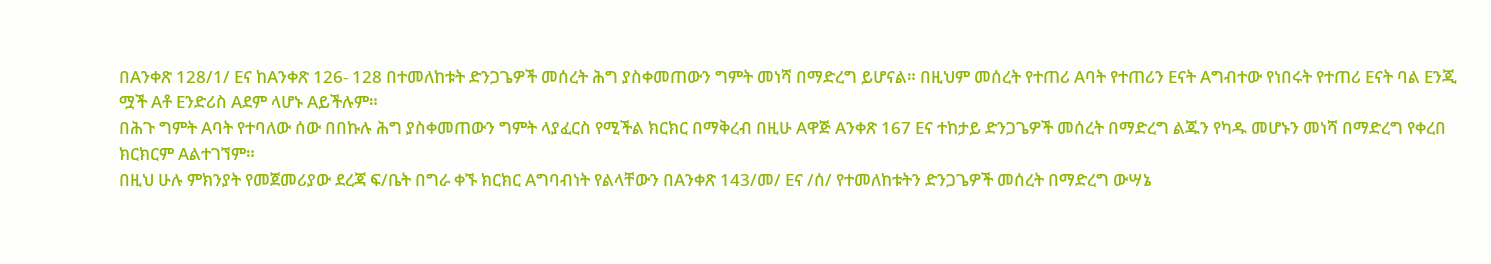በAንቀጽ 128/1/ Eና ከAንቀጽ 126- 128 በተመለከቱት ድንጋጌዎች መሰረት ሕግ ያስቀመጠውን ግምት መነሻ በማድረግ ይሆናል። በዚህም መሰረት የተጠሪ Aባት የተጠሪን Eናት Aግብተው የነበሩት የተጠሪ Eናት ባል Eንጂ ሟች Aቶ Eንድሪስ Aደም ላሆኑ Aይችሉም።
በሕጉ ግምት Aባት የተባለው ሰው በበኩሉ ሕግ ያስቀመጠውን ግምት ላያፈርስ የሚችል ክርክር በማቅረብ በዚሁ Aዋጅ Aንቀጽ 167 Eና ተከታይ ድንጋጌዎች መሰረት በማድረግ ልጁን የካዱ መሆኑን መነሻ በማድረግ የቀረበ ክርክርም Aልተገኘም።
በዚህ ሁሉ ምክንያት የመጀመሪያው ደረጃ ፍ/ቤት በግራ ቀኙ ክርክር Aግባብነት የልላቸውን በAንቀጽ 143/መ/ Eና /ሰ/ የተመለከቱትን ድንጋጌዎች መሰረት በማድረግ ውሣኔ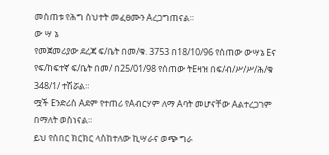መስጠቱ የሕግ ስህተት መፈፀሙን Aረጋግጠናል።
ው ሣ ኔ
የመጀመሪያው ደረጃ ፍ/ቤት በመ/ቁ. 3753 በ18/10/96 የሰጠው ውሣኔ Eና የፍ/ከፍተኛ ፍ/ቤት በመ/ በ25/01/98 የሰጠው ትEዛዝ በፍ/ብ/ሥ/ሥ/ሕ/ቁ 348/1/ ተሽሯል።
ሟች Eንድሪስ Aደም የተጠሪ የAብርሃም ለማ Aባት መሆናቸው Aልተረጋገም በማለት ወስነናል።
ይህ የሰበር ክርክር ላስከተለው ኪሣራና ወጭ ግራ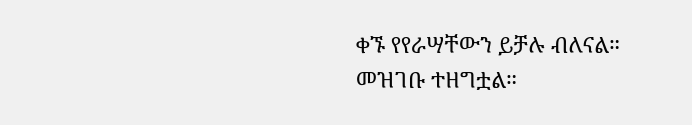ቀኙ የየራሣቸውን ይቻሉ ብለናል። መዝገቡ ተዘግቷል።